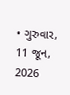• ગુરુવાર, 11 જૂન, 2026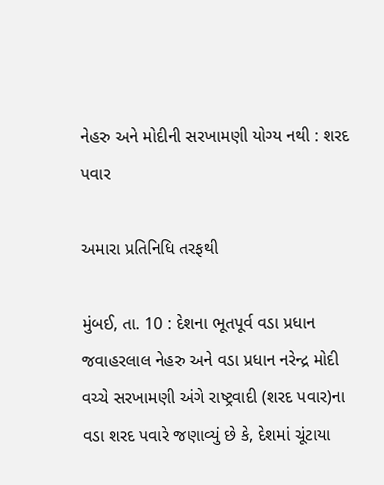નેહરુ અને મોદીની સરખામણી યોગ્ય નથી : શરદ પવાર

અમારા પ્રતિનિધિ તરફથી

મુંબઈ, તા. 10 : દેશના ભૂતપૂર્વ વડા પ્રધાન જવાહરલાલ નેહરુ અને વડા પ્રધાન નરેન્દ્ર મોદી વચ્ચે સરખામણી અંગે રાષ્ટ્રવાદી (શરદ પવાર)ના વડા શરદ પવારે જણાવ્યું છે કે, દેશમાં ચૂંટાયા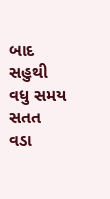બાદ સહુથી વધુ સમય સતત વડા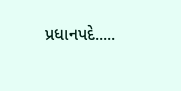પ્રધાનપદે.....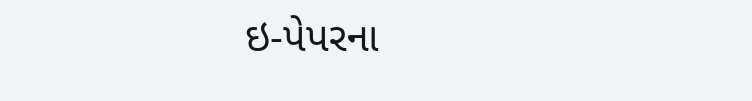ઇ-પેપરના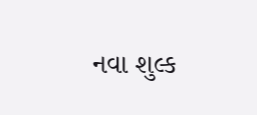નવા શુલ્ક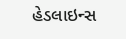હેડલાઇન્સ